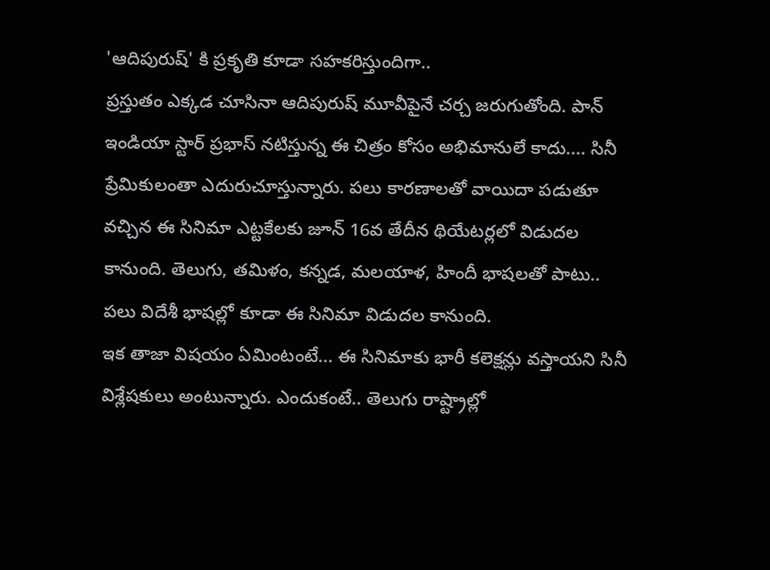'ఆదిపురుష్' కి ప్రకృతి కూడా సహకరిస్తుందిగా..
ప్రస్తుతం ఎక్కడ చూసినా ఆదిపురుష్ మూవీపైనే చర్చ జరుగుతోంది. పాన్ ఇండియా స్టార్ ప్రభాస్ నటిస్తున్న ఈ చిత్రం కోసం అభిమానులే కాదు.... సినీ ప్రేమికులంతా ఎదురుచూస్తున్నారు. పలు కారణాలతో వాయిదా పడుతూ వచ్చిన ఈ సినిమా ఎట్టకేలకు జూన్ 16వ తేదీన థియేటర్లలో విడుదల కానుంది. తెలుగు, తమిళం, కన్నడ, మలయాళ, హిందీ భాషలతో పాటు.. పలు విదేశీ భాషల్లో కూడా ఈ సినిమా విడుదల కానుంది.
ఇక తాజా విషయం ఏమింటంటే... ఈ సినిమాకు భారీ కలెక్షన్లు వస్తాయని సినీ విశ్లేషకులు అంటున్నారు. ఎందుకంటే.. తెలుగు రాష్ట్రాల్లో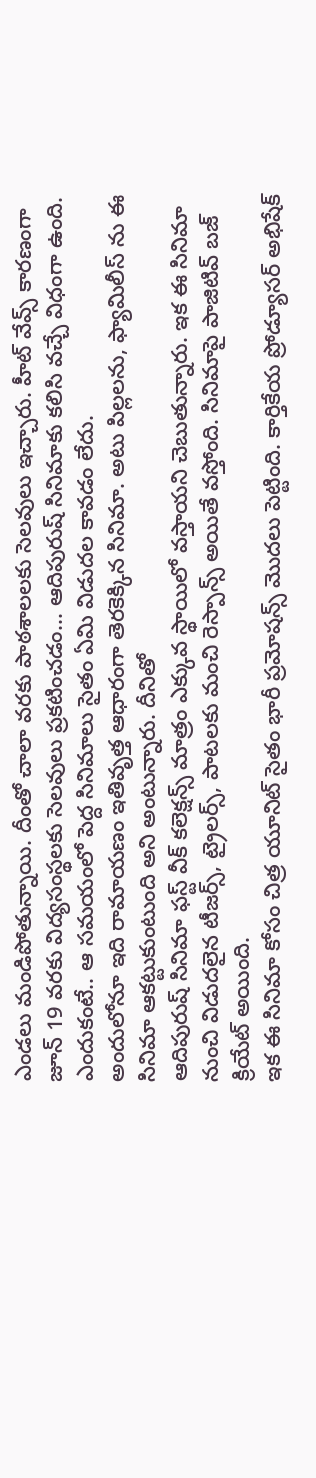ఎండలు మండిపోతున్నాయి. దీంతో చాలా వరకు పాఠశాలలకు సెలవులు ఇచ్చారు. హీట్ వేవ్స్ కారణంగా జూన్ 19 వరకు విద్యసంస్థలకు సెలవులు ప్రకటించడం... ఆదిపురుష్ సినిమాకు కలిసి వచ్చే విధంగా ఉంది. ఎందుకంటే.. ఆ సమయంలో పెద్ద సినిమాలు సైతం ఏమి విడుదల కావడం లేదు.
అందులోనూ ఇది రామాయణం ఇతివృత్త ఆధారంగా తెరకెక్కిన సినిమా. అటు పిల్లలను, ఫ్యామిలీస్ ను ఈ సినిమా ఆకట్టుకుంటుంది అని అంటున్నారు. దీనితో
ఆదిపురుష్ సినిమా ఫస్ట్ వీక్ కలెక్షన్స్ మాత్రం ఎక్కువ స్థాయిలో వస్తాయని చెబుతున్నారు. ఇక ఈ సినిమా నుంచి విడుదలైన టీజర్స్, ట్రైలర్స్, పాటలకు మంచి రెస్పాన్స్ అయితే వస్తోంది. సినిమాపై పాజిటివ్ బజ్ క్రియేట్ అయింది.
ఇక ఈ సినిమా కోసం చిత్ర యూనిట్ సైతం భారీ ప్రమోషన్స్ మొదలు పెట్టింది. కార్తికేయ ప్రోడ్యూసర్ అభిషేక్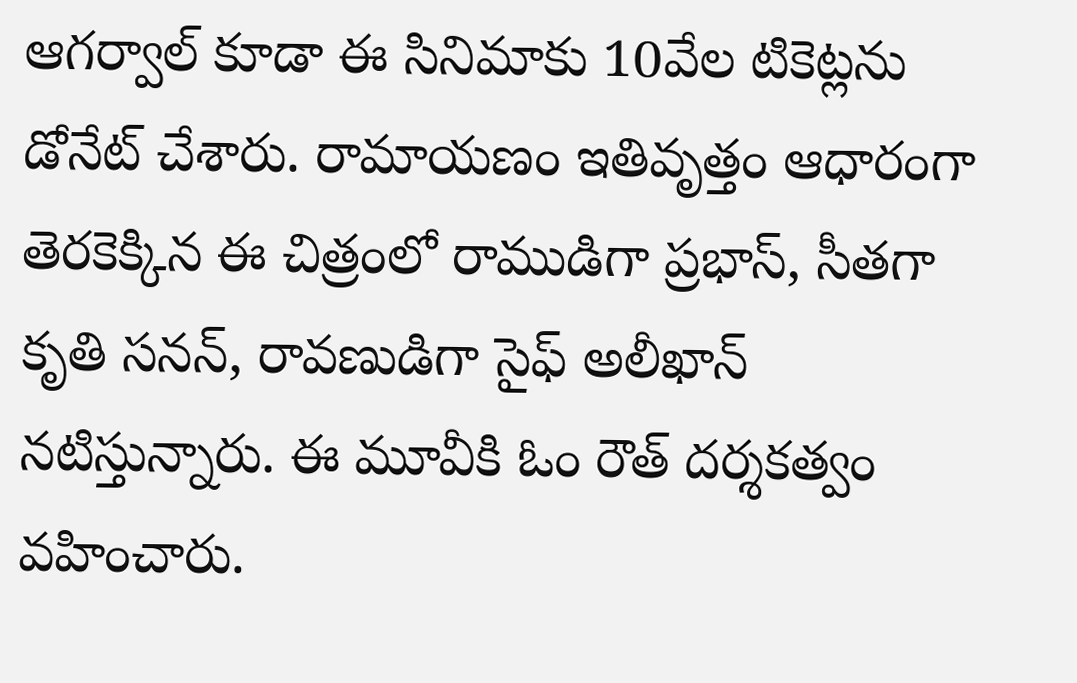ఆగర్వాల్ కూడా ఈ సినిమాకు 10వేల టికెట్లను డోనేట్ చేశారు. రామాయణం ఇతివృత్తం ఆధారంగా తెరకెక్కిన ఈ చిత్రంలో రాముడిగా ప్రభాస్, సీతగా కృతి సనన్, రావణుడిగా సైఫ్ అలీఖాన్ నటిస్తున్నారు. ఈ మూవీకి ఓం రౌత్ దర్శకత్వం వహించారు.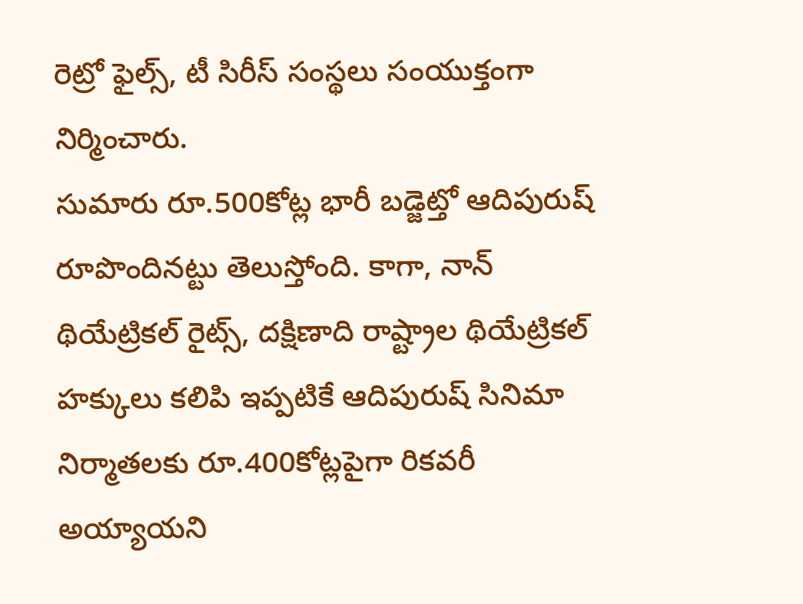రెట్రో ఫైల్స్, టీ సిరీస్ సంస్థలు సంయుక్తంగా నిర్మించారు.
సుమారు రూ.500కోట్ల భారీ బడ్జెట్తో ఆదిపురుష్ రూపొందినట్టు తెలుస్తోంది. కాగా, నాన్ థియేట్రికల్ రైట్స్, దక్షిణాది రాష్ట్రాల థియేట్రికల్ హక్కులు కలిపి ఇప్పటికే ఆదిపురుష్ సినిమా నిర్మాతలకు రూ.400కోట్లపైగా రికవరీ అయ్యాయని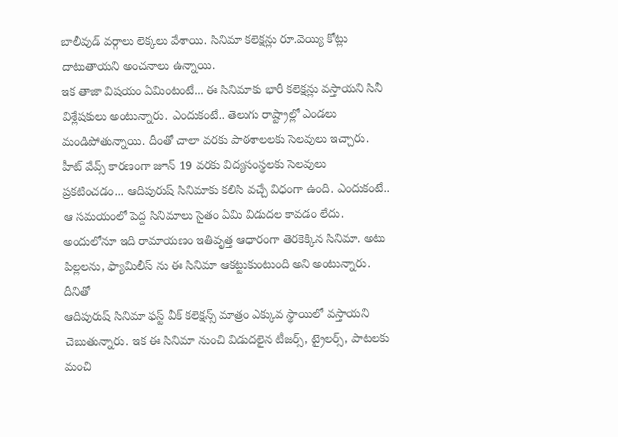బాలీవుడ్ వర్గాలు లెక్కలు వేశాయి. సినిమా కలెక్షన్లు రూ.వెయ్యి కోట్లు దాటుతాయని అంచనాలు ఉన్నాయి.
ఇక తాజా విషయం ఏమింటంటే... ఈ సినిమాకు భారీ కలెక్షన్లు వస్తాయని సినీ విశ్లేషకులు అంటున్నారు. ఎందుకంటే.. తెలుగు రాష్ట్రాల్లో ఎండలు మండిపోతున్నాయి. దీంతో చాలా వరకు పాఠశాలలకు సెలవులు ఇచ్చారు. హీట్ వేవ్స్ కారణంగా జూన్ 19 వరకు విద్యసంస్థలకు సెలవులు ప్రకటించడం... ఆదిపురుష్ సినిమాకు కలిసి వచ్చే విధంగా ఉంది. ఎందుకంటే.. ఆ సమయంలో పెద్ద సినిమాలు సైతం ఏమి విడుదల కావడం లేదు.
అందులోనూ ఇది రామాయణం ఇతివృత్త ఆధారంగా తెరకెక్కిన సినిమా. అటు పిల్లలను, ఫ్యామిలీస్ ను ఈ సినిమా ఆకట్టుకుంటుంది అని అంటున్నారు. దీనితో
ఆదిపురుష్ సినిమా ఫస్ట్ వీక్ కలెక్షన్స్ మాత్రం ఎక్కువ స్థాయిలో వస్తాయని చెబుతున్నారు. ఇక ఈ సినిమా నుంచి విడుదలైన టీజర్స్, ట్రైలర్స్, పాటలకు మంచి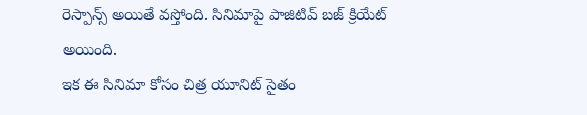రెస్పాన్స్ అయితే వస్తోంది. సినిమాపై పాజిటివ్ బజ్ క్రియేట్ అయింది.
ఇక ఈ సినిమా కోసం చిత్ర యూనిట్ సైతం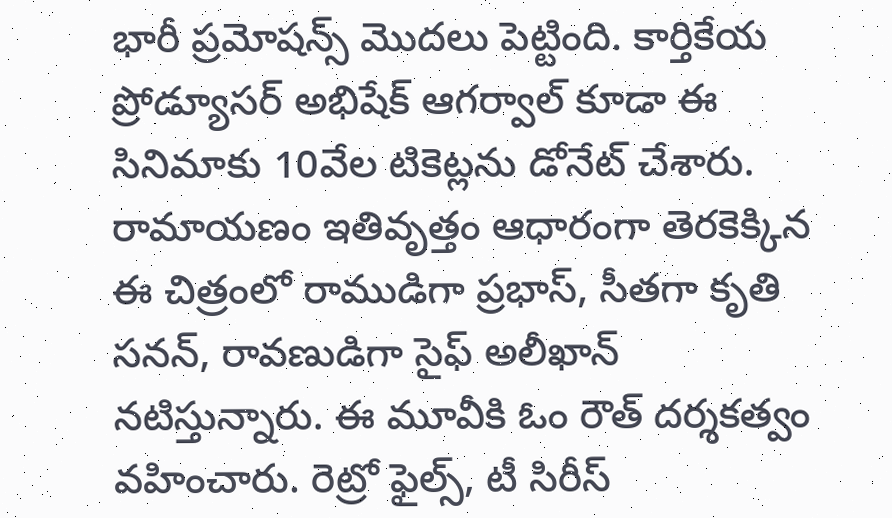భారీ ప్రమోషన్స్ మొదలు పెట్టింది. కార్తికేయ ప్రోడ్యూసర్ అభిషేక్ ఆగర్వాల్ కూడా ఈ సినిమాకు 10వేల టికెట్లను డోనేట్ చేశారు. రామాయణం ఇతివృత్తం ఆధారంగా తెరకెక్కిన ఈ చిత్రంలో రాముడిగా ప్రభాస్, సీతగా కృతి సనన్, రావణుడిగా సైఫ్ అలీఖాన్ నటిస్తున్నారు. ఈ మూవీకి ఓం రౌత్ దర్శకత్వం వహించారు. రెట్రో ఫైల్స్, టీ సిరీస్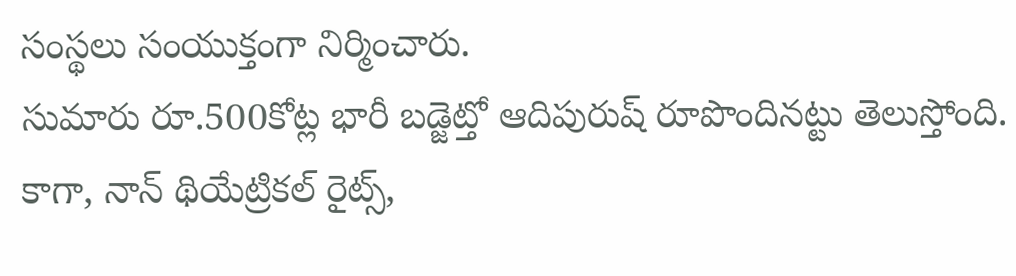సంస్థలు సంయుక్తంగా నిర్మించారు.
సుమారు రూ.500కోట్ల భారీ బడ్జెట్తో ఆదిపురుష్ రూపొందినట్టు తెలుస్తోంది. కాగా, నాన్ థియేట్రికల్ రైట్స్,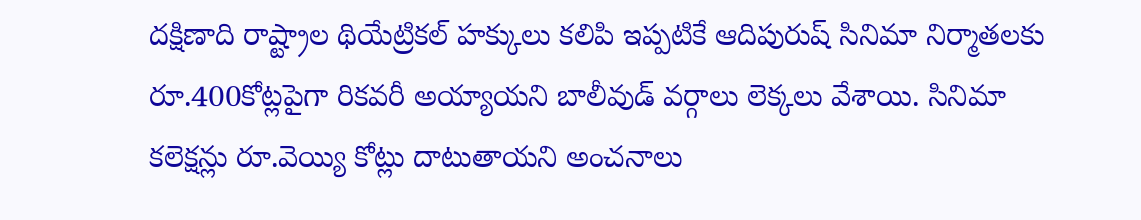దక్షిణాది రాష్ట్రాల థియేట్రికల్ హక్కులు కలిపి ఇప్పటికే ఆదిపురుష్ సినిమా నిర్మాతలకు రూ.400కోట్లపైగా రికవరీ అయ్యాయని బాలీవుడ్ వర్గాలు లెక్కలు వేశాయి. సినిమా కలెక్షన్లు రూ.వెయ్యి కోట్లు దాటుతాయని అంచనాలు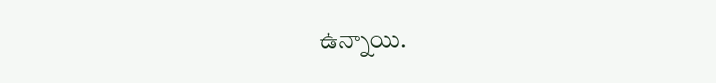ఉన్నాయి.